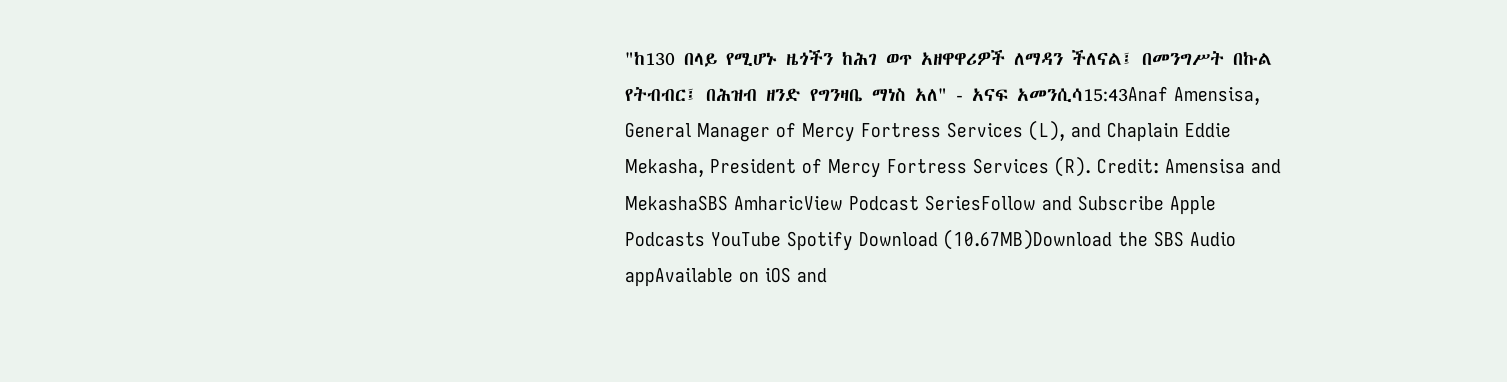"ከ130 በላይ የሚሆኑ ዜጎችን ከሕገ ወጥ አዘዋዋሪዎች ለማዳን ችለናል፤ በመንግሥት በኩል የትብብር፤ በሕዝብ ዘንድ የግንዛቤ ማነስ አለ" - አናፍ አመንሲሳ15:43Anaf Amensisa, General Manager of Mercy Fortress Services (L), and Chaplain Eddie Mekasha, President of Mercy Fortress Services (R). Credit: Amensisa and MekashaSBS AmharicView Podcast SeriesFollow and Subscribe Apple Podcasts YouTube Spotify Download (10.67MB)Download the SBS Audio appAvailable on iOS and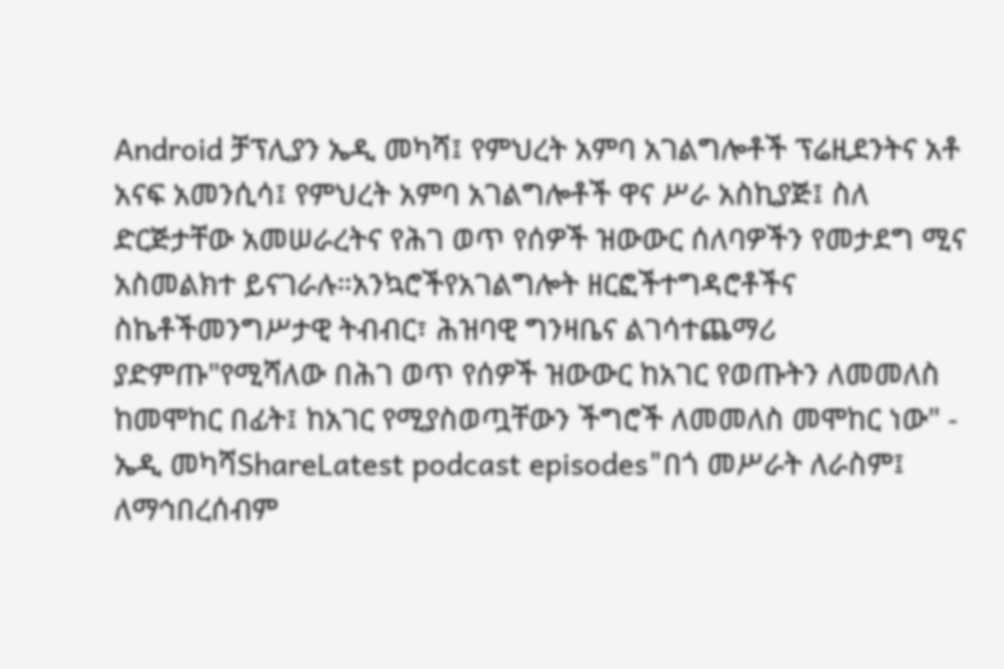Android ቻፕሊያን ኤዲ መካሻ፤ የምህረት አምባ አገልግሎቶች ፕሬዚደንትና አቶ አናፍ አመንሲሳ፤ የምህረት አምባ አገልግሎቶች ዋና ሥራ አስኪያጅ፤ ስለ ድርጅታቸው አመሠራረትና የሕገ ወጥ የሰዎች ዝውውር ሰለባዎችን የመታደግ ሚና አስመልክተ ይናገራሉ።አንኳሮችየአገልግሎት ዘርፎችተግዳሮቶችና ስኬቶችመንግሥታዊ ትብብር፣ ሕዝባዊ ግንዛቤና ልገሳተጨማሪ ያድምጡ"የሚሻለው በሕገ ወጥ የሰዎች ዝውውር ከአገር የወጡትን ለመመለስ ከመሞከር በፊት፤ ከአገር የሚያስወጧቸውን ችግሮች ለመመለስ መሞከር ነው" - ኤዲ መካሻShareLatest podcast episodes"በጎ መሥራት ለራስም፤ ለማኅበረሰብም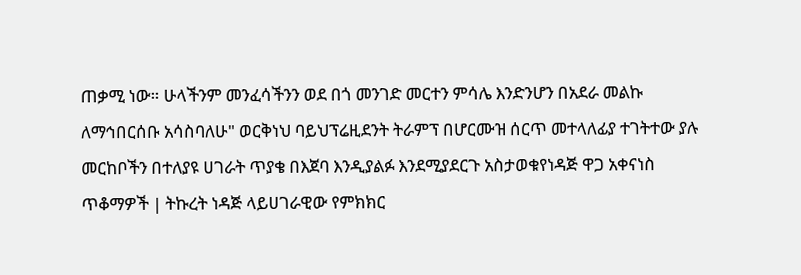ጠቃሚ ነው። ሁላችንም መንፈሳችንን ወደ በጎ መንገድ መርተን ምሳሌ እንድንሆን በአደራ መልኩ ለማኅበርሰቡ አሳስባለሁ" ወርቅነህ ባይህፕሬዚደንት ትራምፕ በሆርሙዝ ሰርጥ መተላለፊያ ተገትተው ያሉ መርከቦችን በተለያዩ ሀገራት ጥያቄ በእጀባ እንዲያልፉ እንደሚያደርጉ አስታወቁየነዳጅ ዋጋ አቀናነስ ጥቆማዎች | ትኩረት ነዳጅ ላይሀገራዊው የምክክር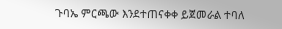ጉባኤ ምርጫው እንደተጠናቀቀ ይጀመራል ተባለ